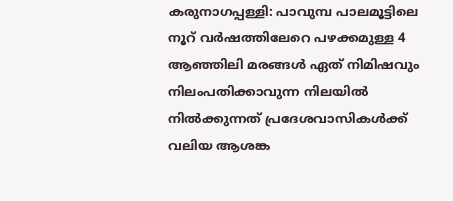കരുനാഗപ്പള്ളി: പാവുമ്പ പാലമൂട്ടിലെ നൂറ് വർഷത്തിലേറെ പഴക്കമുള്ള 4 ആഞ്ഞിലി മരങ്ങൾ ഏത് നിമിഷവും നിലംപതിക്കാവുന്ന നിലയിൽ നിൽക്കുന്നത് പ്രദേശവാസികൾക്ക് വലിയ ആശങ്ക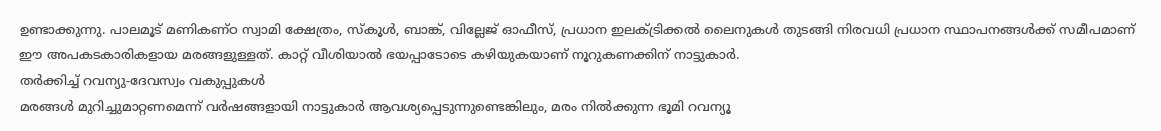ഉണ്ടാക്കുന്നു. പാലമൂട് മണികണ്ഠ സ്വാമി ക്ഷേത്രം, സ്കൂൾ, ബാങ്ക്, വില്ലേജ് ഓഫീസ്, പ്രധാന ഇലക്ട്രിക്കൽ ലൈനുകൾ തുടങ്ങി നിരവധി പ്രധാന സ്ഥാപനങ്ങൾക്ക് സമീപമാണ് ഈ അപകടകാരികളായ മരങ്ങളുള്ളത്. കാറ്റ് വീശിയാൽ ഭയപ്പാടോടെ കഴിയുകയാണ് നൂറുകണക്കിന് നാട്ടുകാർ.
തർക്കിച്ച് റവന്യു-ദേവസ്വം വകുപ്പുകൾ
മരങ്ങൾ മുറിച്ചുമാറ്റണമെന്ന് വർഷങ്ങളായി നാട്ടുകാർ ആവശ്യപ്പെടുന്നുണ്ടെങ്കിലും, മരം നിൽക്കുന്ന ഭൂമി റവന്യൂ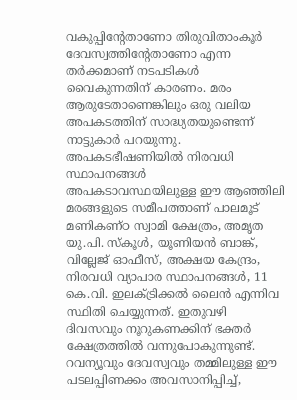വകുപ്പിന്റേതാണോ തിരുവിതാംകൂർ ദേവസ്വത്തിന്റേതാണോ എന്ന തർക്കമാണ് നടപടികൾ വൈകുന്നതിന് കാരണം. മരം ആരുടേതാണെങ്കിലും ഒരു വലിയ അപകടത്തിന് സാദ്ധ്യതയുണ്ടെന്ന് നാട്ടുകാർ പറയുന്നു.
അപകടഭീഷണിയിൽ നിരവധി സ്ഥാപനങ്ങൾ
അപകടാവസ്ഥയിലുള്ള ഈ ആഞ്ഞിലി മരങ്ങളുടെ സമീപത്താണ് പാലമൂട് മണികണ്ഠ സ്വാമി ക്ഷേത്രം, അമൃത യു.പി. സ്കൂൾ, യൂണിയൻ ബാങ്ക്, വില്ലേജ് ഓഫീസ്, അക്ഷയ കേന്ദ്രം, നിരവധി വ്യാപാര സ്ഥാപനങ്ങൾ, 11 കെ.വി. ഇലക്ട്രിക്കൽ ലൈൻ എന്നിവ സ്ഥിതി ചെയ്യുന്നത്. ഇതുവഴി ദിവസവും നൂറുകണക്കിന് ഭക്തർ ക്ഷേത്രത്തിൽ വന്നുപോകുന്നുണ്ട്.
റവന്യൂവും ദേവസ്വവും തമ്മിലുള്ള ഈ പടലപ്പിണക്കം അവസാനിപ്പിച്ച്,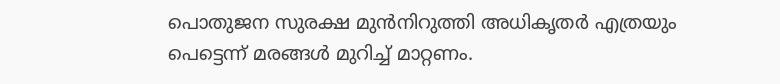പൊതുജന സുരക്ഷ മുൻനിറുത്തി അധികൃതർ എത്രയും പെട്ടെന്ന് മരങ്ങൾ മുറിച്ച് മാറ്റണം.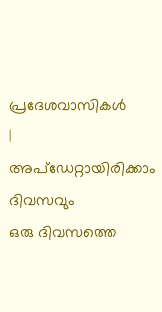പ്രദേശവാസികൾ
|
അപ്ഡേറ്റായിരിക്കാം ദിവസവും
ഒരു ദിവസത്തെ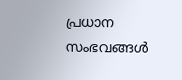പ്രധാന സംഭവങ്ങൾ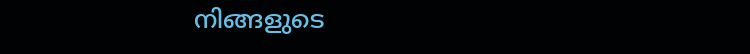നിങ്ങളുടെ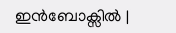ഇൻബോക്സിൽ |